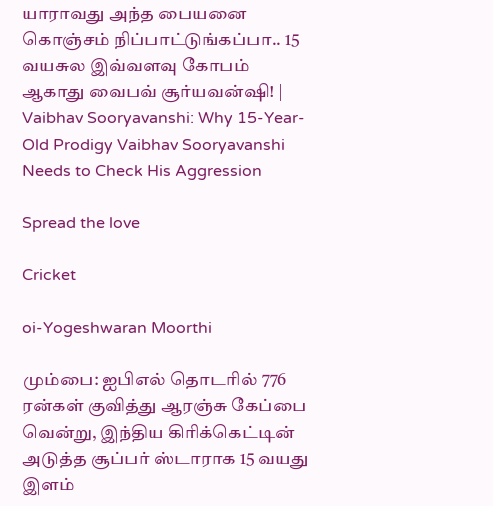யாராவது அந்த பையனை கொஞ்சம் நிப்பாட்டுங்கப்பா.. 15 வயசுல இவ்வளவு கோபம் ஆகாது வைபவ் சூர்யவன்ஷி! | Vaibhav Sooryavanshi: Why 15-Year-Old Prodigy Vaibhav Sooryavanshi Needs to Check His Aggression

Spread the love

Cricket

oi-Yogeshwaran Moorthi

மும்பை: ஐபிஎல் தொடரில் 776 ரன்கள் குவித்து ஆரஞ்சு கேப்பை வென்று, இந்திய கிரிக்கெட்டின் அடுத்த சூப்பர் ஸ்டாராக 15 வயது இளம்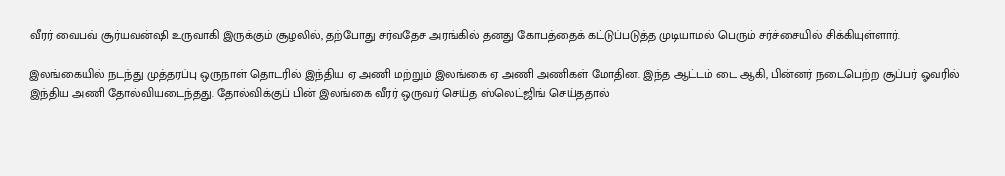வீரர் வைபவ் சூர்யவன்ஷி உருவாகி இருக்கும் சூழலில், தற்போது சர்வதேச அரங்கில் தனது கோபத்தைக் கட்டுப்படுத்த முடியாமல் பெரும் சர்ச்சையில் சிக்கியுள்ளார்.

இலங்கையில் நடந்து முத்தரப்பு ஒருநாள் தொடரில் இந்திய ஏ அணி மற்றும் இலங்கை ஏ அணி அணிகள் மோதின. இந்த ஆட்டம் டை ஆகி, பின்னர் நடைபெற்ற சூப்பர் ஓவரில் இந்திய அணி தோல்வியடைந்தது. தோல்விக்குப் பின் இலங்கை வீரர் ஒருவர் செய்த ஸ்லெட்ஜிங் செய்ததால்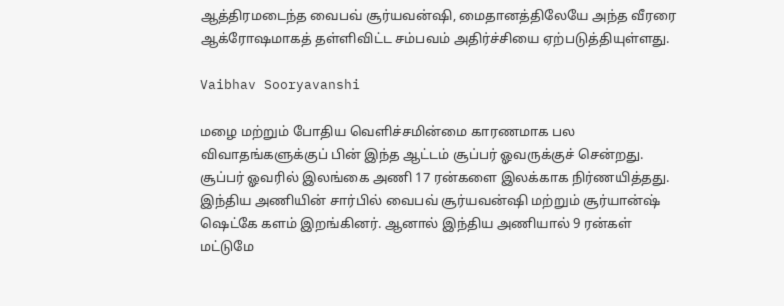ஆத்திரமடைந்த வைபவ் சூர்யவன்ஷி, மைதானத்திலேயே அந்த வீரரை ஆக்ரோஷமாகத் தள்ளிவிட்ட சம்பவம் அதிர்ச்சியை ஏற்படுத்தியுள்ளது.

Vaibhav Sooryavanshi

மழை மற்றும் போதிய வெளிச்சமின்மை காரணமாக பல விவாதங்களுக்குப் பின் இந்த ஆட்டம் சூப்பர் ஓவருக்குச் சென்றது. சூப்பர் ஓவரில் இலங்கை அணி 17 ரன்களை இலக்காக நிர்ணயித்தது. இந்திய அணியின் சார்பில் வைபவ் சூர்யவன்ஷி மற்றும் சூர்யான்ஷ் ஷெட்கே களம் இறங்கினர். ஆனால் இந்திய அணியால் 9 ரன்கள் மட்டுமே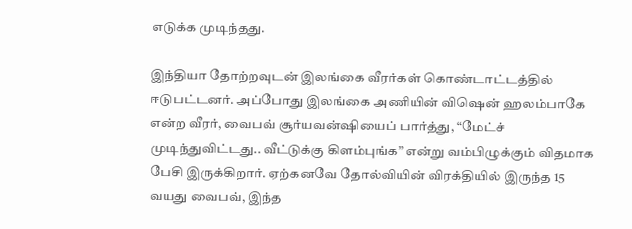எடுக்க முடிந்தது.

இந்தியா தோற்றவுடன் இலங்கை வீரர்கள் கொண்டாட்டத்தில் ஈடுபட்டனர். அப்போது இலங்கை அணியின் விஷென் ஹலம்பாகே என்ற வீரர், வைபவ் சூர்யவன்ஷியைப் பார்த்து, “மேட்ச் முடிந்துவிட்டது.. வீட்டுக்கு கிளம்புங்க” என்று வம்பிழுக்கும் விதமாக பேசி இருக்கிறார். ஏற்கனவே தோல்வியின் விரக்தியில் இருந்த 15 வயது வைபவ், இந்த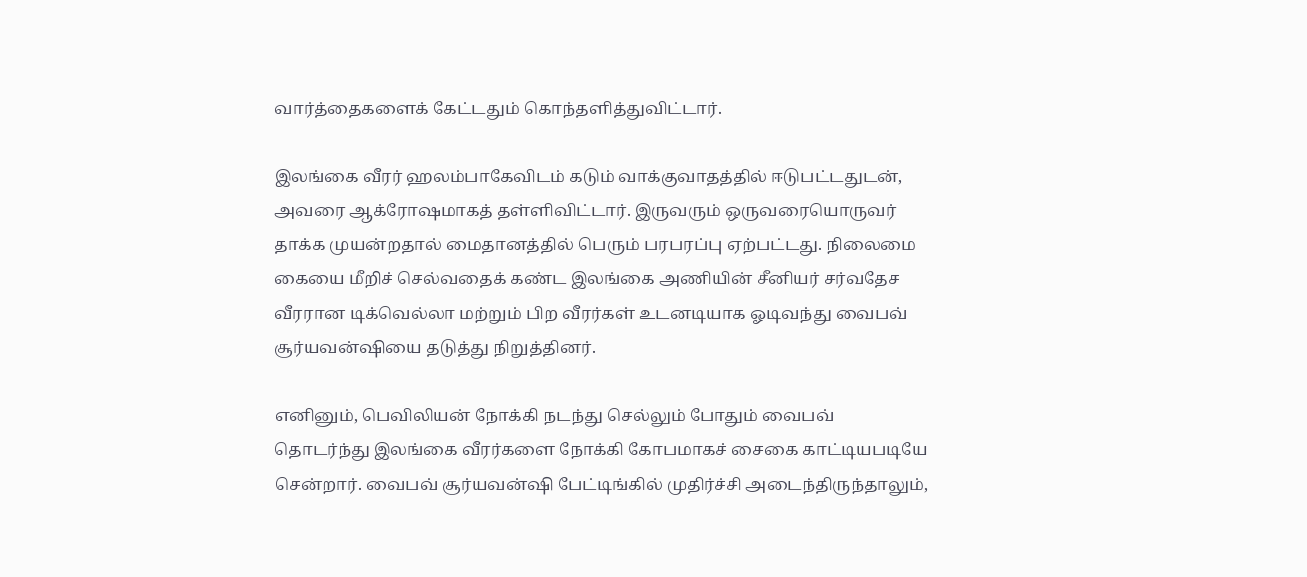வார்த்தைகளைக் கேட்டதும் கொந்தளித்துவிட்டார்.

இலங்கை வீரர் ஹலம்பாகேவிடம் கடும் வாக்குவாதத்தில் ஈடுபட்டதுடன், அவரை ஆக்ரோஷமாகத் தள்ளிவிட்டார். இருவரும் ஒருவரையொருவர் தாக்க முயன்றதால் மைதானத்தில் பெரும் பரபரப்பு ஏற்பட்டது. நிலைமை கையை மீறிச் செல்வதைக் கண்ட இலங்கை அணியின் சீனியர் சர்வதேச வீரரான டிக்வெல்லா மற்றும் பிற வீரர்கள் உடனடியாக ஓடிவந்து வைபவ் சூர்யவன்ஷியை தடுத்து நிறுத்தினர்.

எனினும், பெவிலியன் நோக்கி நடந்து செல்லும் போதும் வைபவ் தொடர்ந்து இலங்கை வீரர்களை நோக்கி கோபமாகச் சைகை காட்டியபடியே சென்றார். வைபவ் சூர்யவன்ஷி பேட்டிங்கில் முதிர்ச்சி அடைந்திருந்தாலும்,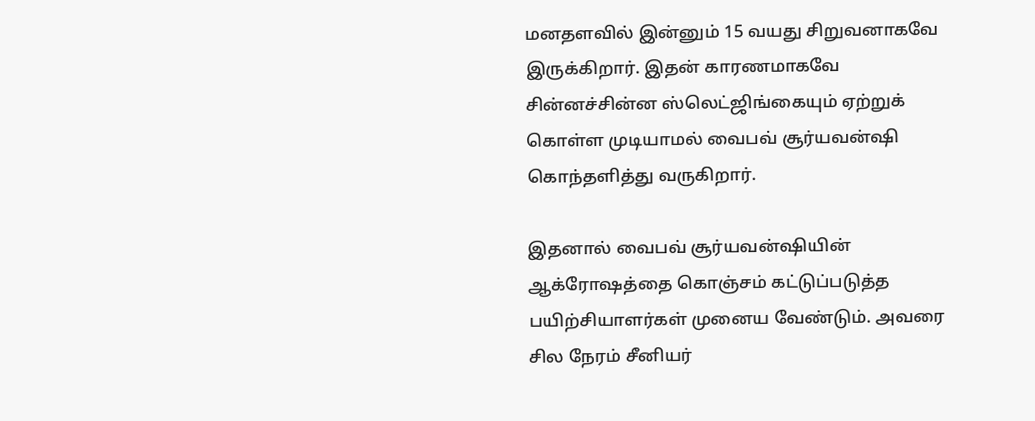மனதளவில் இன்னும் 15 வயது சிறுவனாகவே இருக்கிறார். இதன் காரணமாகவே சின்னச்சின்ன ஸ்லெட்ஜிங்கையும் ஏற்றுக் கொள்ள முடியாமல் வைபவ் சூர்யவன்ஷி கொந்தளித்து வருகிறார்.

இதனால் வைபவ் சூர்யவன்ஷியின் ஆக்ரோஷத்தை கொஞ்சம் கட்டுப்படுத்த பயிற்சியாளர்கள் முனைய வேண்டும். அவரை சில நேரம் சீனியர்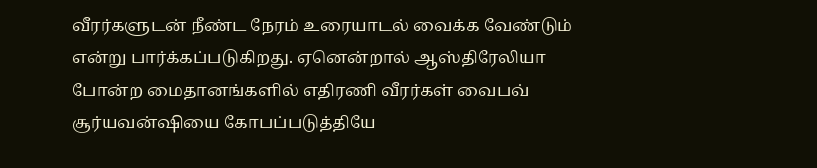வீரர்களுடன் நீண்ட நேரம் உரையாடல் வைக்க வேண்டும் என்று பார்க்கப்படுகிறது. ஏனென்றால் ஆஸ்திரேலியா போன்ற மைதானங்களில் எதிரணி வீரர்கள் வைபவ் சூர்யவன்ஷியை கோபப்படுத்தியே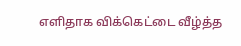எளிதாக விக்கெட்டை வீழ்த்த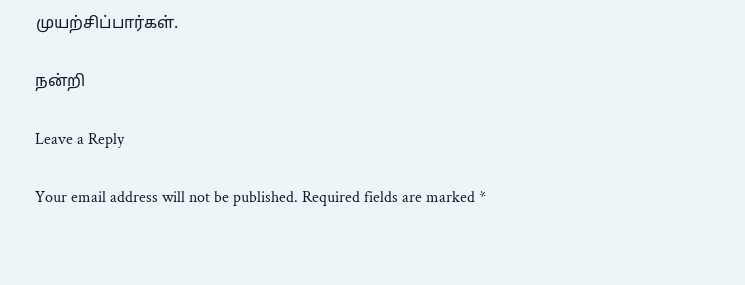முயற்சிப்பார்கள்.

நன்றி

Leave a Reply

Your email address will not be published. Required fields are marked *